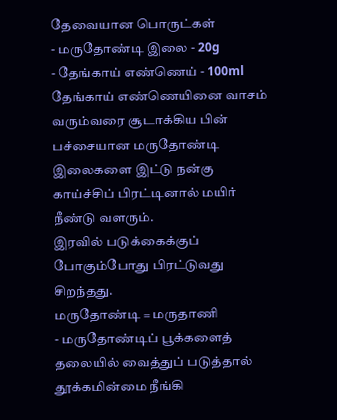தேவையான பொருட்கள்
- மருதோண்டி இலை - 20g
- தேங்காய் எண்ணெய் - 100ml
தேங்காய் எண்ணெயினை வாசம் வரும்வரை சூடாக்கிய பின் பச்சையான மருதோண்டி இலைகளை இட்டு நன்கு காய்ச்சிப் பிரட்டினால் மயிர் நீண்டு வளரும்.
இரவில் படுக்கைக்குப் போகும்போது பிரட்டுவது சிறந்தது.
மருதோண்டி = மருதாணி
- மருதோண்டிப் பூக்களைத் தலையில் வைத்துப் படுத்தால் தூக்கமின்மை நீங்கி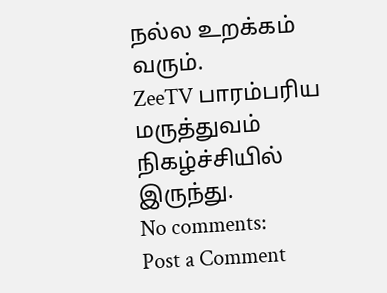நல்ல உறக்கம் வரும்.
ZeeTV பாரம்பரிய மருத்துவம் நிகழ்ச்சியில் இருந்து.
No comments:
Post a Comment